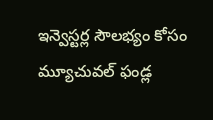ఇన్వెస్టర్ల సౌలభ్యం కోసం మ్యూచువల్ ఫండ్ల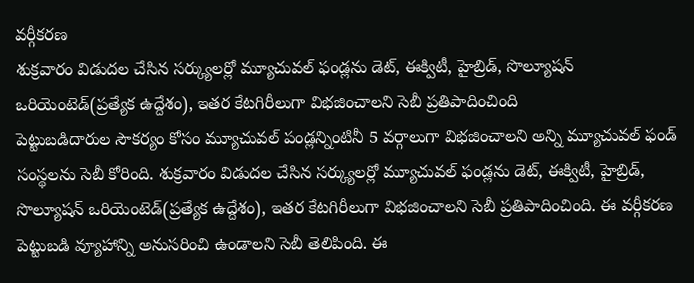వర్గీకరణ
శుక్రవారం విడుదల చేసిన సర్క్యులర్లో మ్యూచువల్ ఫండ్లను డెట్, ఈక్విటీ, హైబ్రిడ్, సొల్యూషన్ ఒరియెంటెడ్(ప్రత్యేక ఉద్దేశం), ఇతర కేటగిరీలుగా విభజించాలని సెబీ ప్రతిపాదించింది
పెట్టుబడిదారుల సౌకర్యం కోసం మ్యూచువల్ పండ్లన్నింటినీ 5 వర్గాలుగా విభజించాలని అన్ని మ్యూచువల్ ఫండ్ సంస్థలను సెబీ కోరింది. శుక్రవారం విడుదల చేసిన సర్క్యులర్లో మ్యూచువల్ ఫండ్లను డెట్, ఈక్విటీ, హైబ్రిడ్, సొల్యూషన్ ఒరియెంటెడ్(ప్రత్యేక ఉద్దేశం), ఇతర కేటగిరీలుగా విభజించాలని సెబీ ప్రతిపాదించింది. ఈ వర్గీకరణ పెట్టుబడి వ్యూహాన్ని అనుసరించి ఉండాలని సెబీ తెలిపింది. ఈ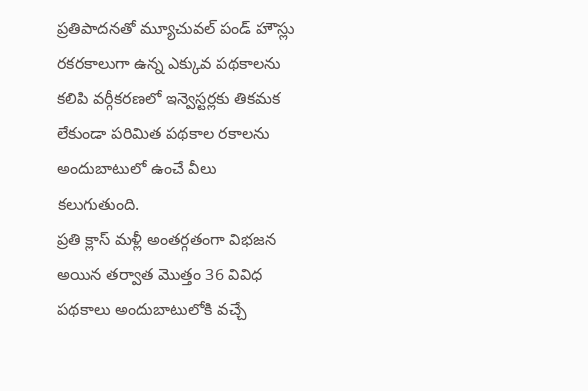ప్రతిపాదనతో మ్యూచువల్ పండ్ హౌస్లు రకరకాలుగా ఉన్న ఎక్కువ పథకాలను కలిపి వర్గీకరణలో ఇన్వెస్టర్లకు తికమక లేకుండా పరిమిత పథకాల రకాలను అందుబాటులో ఉంచే వీలు కలుగుతుంది.
ప్రతి క్లాస్ మళ్లీ అంతర్గతంగా విభజన అయిన తర్వాత మొత్తం 36 వివిధ పథకాలు అందుబాటులోకి వచ్చే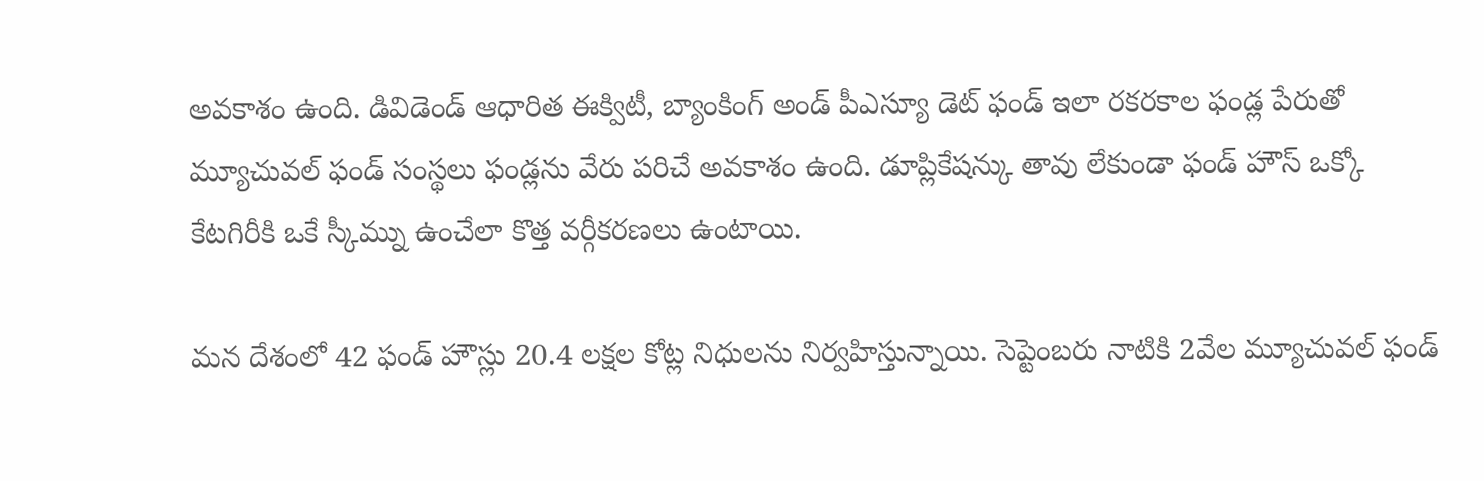అవకాశం ఉంది. డివిడెండ్ ఆధారిత ఈక్విటీ, బ్యాంకింగ్ అండ్ పీఎస్యూ డెట్ ఫండ్ ఇలా రకరకాల ఫండ్ల పేరుతో మ్యూచువల్ ఫండ్ సంస్థలు ఫండ్లను వేరు పరిచే అవకాశం ఉంది. డూప్లికేషన్కు తావు లేకుండా ఫండ్ హౌస్ ఒక్కో కేటగిరీకి ఒకే స్కీమ్ను ఉంచేలా కొత్త వర్గీకరణలు ఉంటాయి.

మన దేశంలో 42 ఫండ్ హౌస్లు 20.4 లక్షల కోట్ల నిధులను నిర్వహిస్తున్నాయి. సెప్టెంబరు నాటికి 2వేల మ్యూచువల్ ఫండ్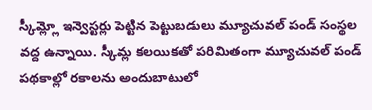స్కీమ్ల్లో ఇన్వెస్టర్లు పెట్టిన పెట్టుబడులు మ్యూచువల్ పండ్ సంస్థల వద్ద ఉన్నాయి. స్కీమ్ల కలయికతో పరిమితంగా మ్యూచువల్ పండ్ పథకాల్లో రకాలను అందుబాటులో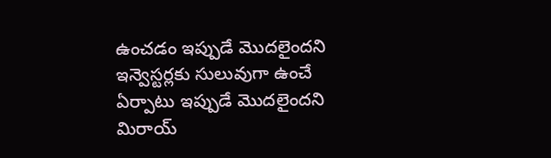ఉంచడం ఇప్పుడే మొదలైందని ఇన్వెస్టర్లకు సులువుగా ఉంచే ఏర్పాటు ఇప్పుడే మొదలైందని మిరాయ్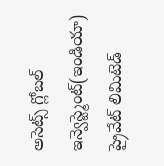అసెట్స్ గ్లోబల్ ఇన్వెస్ట్మెంట్(ఇండియా) ప్రైవేట్ లిమిటెడ్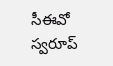సీఈవో స్వరూప్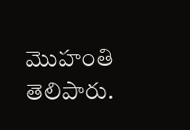మొహంతి తెలిపారు.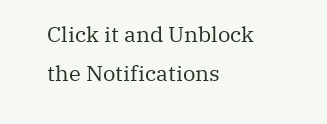Click it and Unblock the Notifications